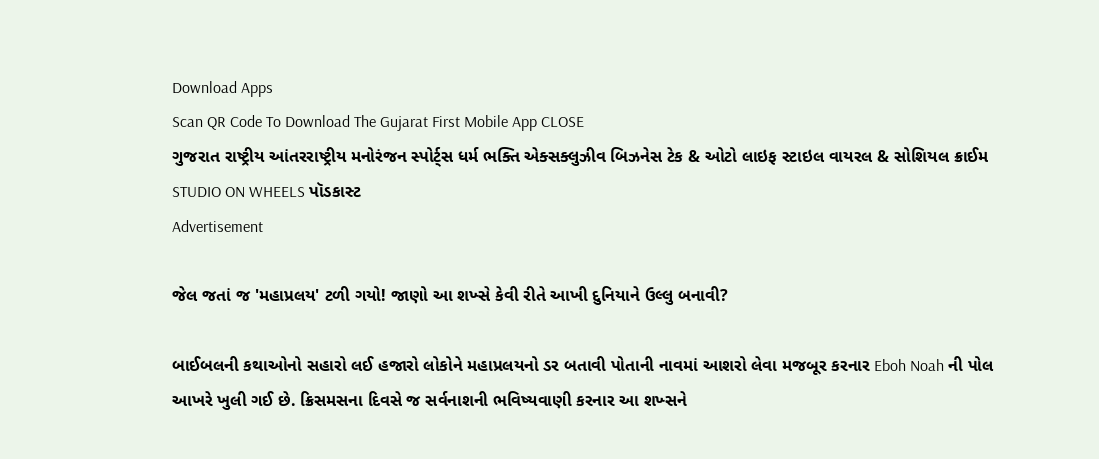Download Apps
Scan QR Code To Download The Gujarat First Mobile App CLOSE
ગુજરાત રાષ્ટ્રીય આંતરરાષ્ટ્રીય મનોરંજન સ્પોર્ટ્સ ધર્મ ભક્તિ એક્સક્લુઝીવ બિઝનેસ ટેક & ઓટો લાઇફ સ્ટાઇલ વાયરલ & સોશિયલ ક્રાઈમ STUDIO ON WHEELS પૉડકાસ્ટ
Advertisement

જેલ જતાં જ 'મહાપ્રલય' ટળી ગયો! જાણો આ શખ્સે કેવી રીતે આખી દુનિયાને ઉલ્લુ બનાવી?

બાઈબલની કથાઓનો સહારો લઈ હજારો લોકોને મહાપ્રલયનો ડર બતાવી પોતાની નાવમાં આશરો લેવા મજબૂર કરનાર Eboh Noah ની પોલ આખરે ખુલી ગઈ છે. ક્રિસમસના દિવસે જ સર્વનાશની ભવિષ્યવાણી કરનાર આ શખ્સને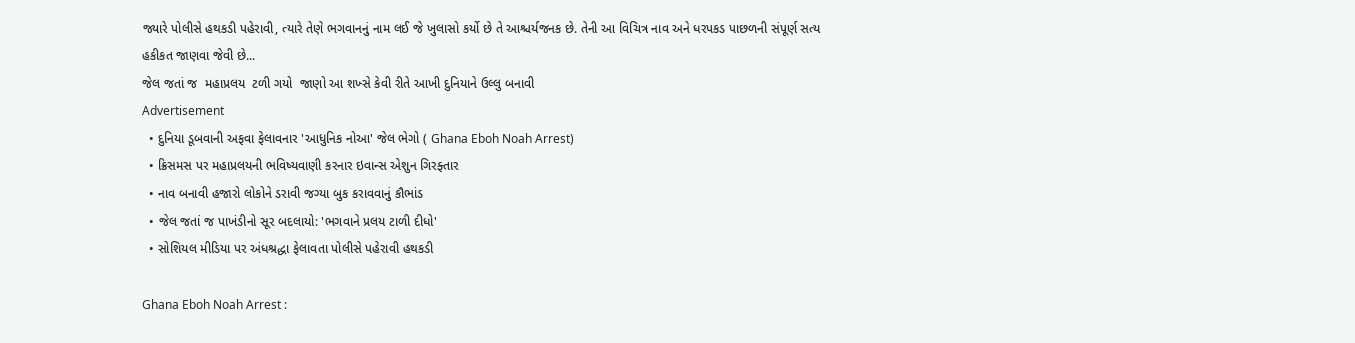જ્યારે પોલીસે હથકડી પહેરાવી, ત્યારે તેણે ભગવાનનું નામ લઈ જે ખુલાસો કર્યો છે તે આશ્ચર્યજનક છે. તેની આ વિચિત્ર નાવ અને ધરપકડ પાછળની સંપૂર્ણ સત્ય હકીકત જાણવા જેવી છે...
જેલ જતાં જ  મહાપ્રલય  ટળી ગયો  જાણો આ શખ્સે કેવી રીતે આખી દુનિયાને ઉલ્લુ બનાવી
Advertisement
  • દુનિયા ડૂબવાની અફવા ફેલાવનાર 'આધુનિક નોઆ' જેલ ભેગો ( Ghana Eboh Noah Arrest)
  • ક્રિસમસ પર મહાપ્રલયની ભવિષ્યવાણી કરનાર ઇવાન્સ એશુન ગિરફ્તાર
  • નાવ બનાવી હજારો લોકોને ડરાવી જગ્યા બુક કરાવવાનું કૌભાંડ
  • જેલ જતાં જ પાખંડીનો સૂર બદલાયો: 'ભગવાને પ્રલય ટાળી દીધો'
  • સોશિયલ મીડિયા પર અંધશ્રદ્ધા ફેલાવતા પોલીસે પહેરાવી હથકડી

Ghana Eboh Noah Arrest :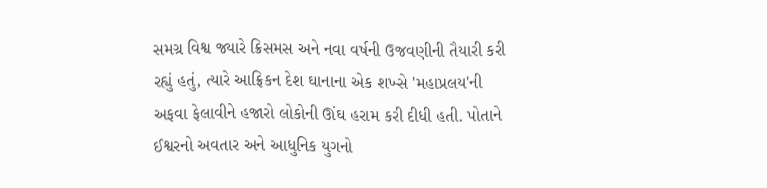સમગ્ર વિશ્વ જ્યારે ક્રિસમસ અને નવા વર્ષની ઉજવણીની તૈયારી કરી રહ્યું હતું, ત્યારે આફ્રિકન દેશ ઘાનાના એક શખ્સે 'મહાપ્રલય'ની અફવા ફેલાવીને હજારો લોકોની ઊંઘ હરામ કરી દીધી હતી. પોતાને ઈશ્વરનો અવતાર અને આધુનિક યુગનો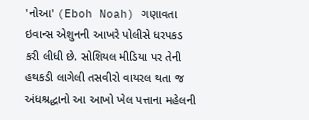'નોઆ' (Eboh Noah) ગણાવતા ઇવાન્સ એશુનની આખરે પોલીસે ધરપકડ કરી લીધી છે. સોશિયલ મીડિયા પર તેની હથકડી લાગેલી તસવીરો વાયરલ થતા જ અંધશ્રદ્ધાનો આ આખો ખેલ પત્તાના મહેલની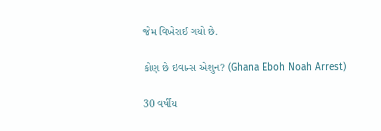જેમ વિખેરાઈ ગયો છે.

કોણ છે ઇવાન્સ એશુન? (Ghana Eboh Noah Arrest)

30 વર્ષીય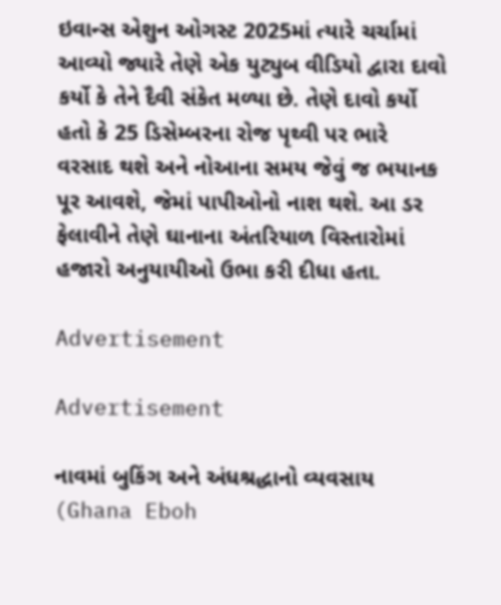ઇવાન્સ એશુન ઓગસ્ટ 2025માં ત્યારે ચર્ચામાં આવ્યો જ્યારે તેણે એક યુટ્યુબ વીડિયો દ્વારા દાવો કર્યો કે તેને દૈવી સંકેત મળ્યા છે. તેણે દાવો કર્યો હતો કે 25 ડિસેમ્બરના રોજ પૃથ્વી પર ભારે વરસાદ થશે અને નોઆના સમય જેવું જ ભયાનક પૂર આવશે, જેમાં પાપીઓનો નાશ થશે. આ ડર ફેલાવીને તેણે ઘાનાના અંતરિયાળ વિસ્તારોમાં હજારો અનુયાયીઓ ઉભા કરી દીધા હતા.

Advertisement

Advertisement

નાવમાં બુકિંગ અને અંધશ્રદ્ધાનો વ્યવસાય (Ghana Eboh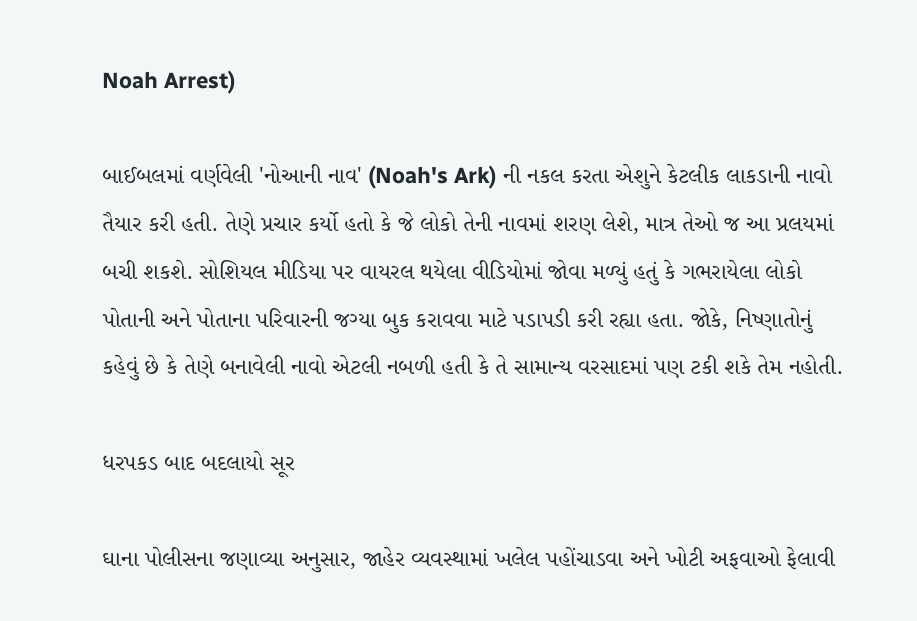Noah Arrest)

બાઈબલમાં વર્ણવેલી 'નોઆની નાવ' (Noah's Ark) ની નકલ કરતા એશુને કેટલીક લાકડાની નાવો તૈયાર કરી હતી. તેણે પ્રચાર કર્યો હતો કે જે લોકો તેની નાવમાં શરણ લેશે, માત્ર તેઓ જ આ પ્રલયમાં બચી શકશે. સોશિયલ મીડિયા પર વાયરલ થયેલા વીડિયોમાં જોવા મળ્યું હતું કે ગભરાયેલા લોકો પોતાની અને પોતાના પરિવારની જગ્યા બુક કરાવવા માટે પડાપડી કરી રહ્યા હતા. જોકે, નિષ્ણાતોનું કહેવું છે કે તેણે બનાવેલી નાવો એટલી નબળી હતી કે તે સામાન્ય વરસાદમાં પણ ટકી શકે તેમ નહોતી.

ધરપકડ બાદ બદલાયો સૂર

ઘાના પોલીસના જણાવ્યા અનુસાર, જાહેર વ્યવસ્થામાં ખલેલ પહોંચાડવા અને ખોટી અફવાઓ ફેલાવી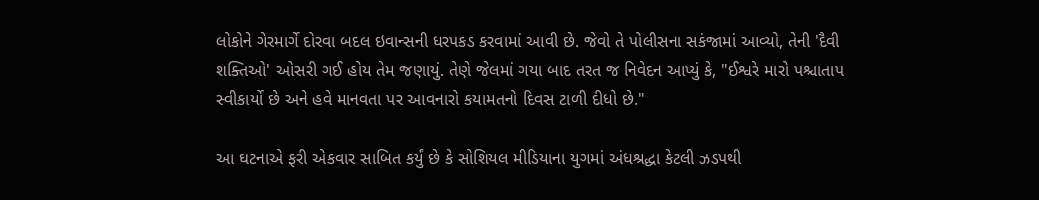લોકોને ગેરમાર્ગે દોરવા બદલ ઇવાન્સની ધરપકડ કરવામાં આવી છે. જેવો તે પોલીસના સકંજામાં આવ્યો, તેની 'દૈવી શક્તિઓ' ઓસરી ગઈ હોય તેમ જણાયું. તેણે જેલમાં ગયા બાદ તરત જ નિવેદન આપ્યું કે, "ઈશ્વરે મારો પશ્ચાતાપ સ્વીકાર્યો છે અને હવે માનવતા પર આવનારો કયામતનો દિવસ ટાળી દીધો છે."

આ ઘટનાએ ફરી એકવાર સાબિત કર્યું છે કે સોશિયલ મીડિયાના યુગમાં અંધશ્રદ્ધા કેટલી ઝડપથી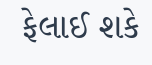ફેલાઈ શકે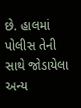છે. હાલમાં પોલીસ તેની સાથે જોડાયેલા અન્ય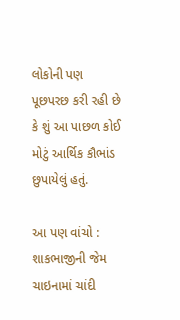લોકોની પણ પૂછપરછ કરી રહી છે કે શું આ પાછળ કોઈ મોટું આર્થિક કૌભાંડ છુપાયેલું હતું.

આ પણ વાંચો : શાકભાજીની જેમ ચાઇનામાં ચાંદી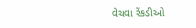વેચવા રેંકડીઓ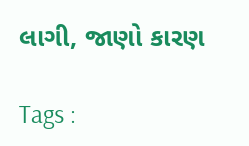લાગી, જાણો કારણ

Tags :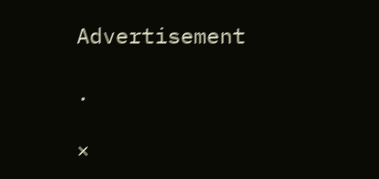Advertisement

.

×